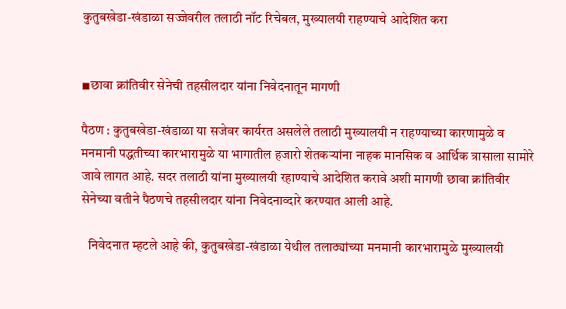कुतुबखेडा-खंडाळा सज्जेवरील तलाठी नॉट रिचेबल, मुख्यालयी राहण्याचे आदेशित करा


◾छावा क्रांतिवीर सेनेची तहसीलदार यांना निवेदनातून मागणी

पैठण : कुतुबखेडा-खंडाळा या सजेवर कार्यरत असलेले तलाठी मुख्यालयी न राहण्याच्या कारणामुळे व मनमानी पद्धतीच्या कारभारामुळे या भागातील हजारो शेतकऱ्यांना नाहक मानसिक व आर्थिक त्रासाला सामोरे जावे लागत आहे. सदर तलाठी यांना मुख्यालयी रहाण्याचे आदेशित करावे अशी मागणी छावा क्रांतिवीर सेनेच्या वतीने पैठणचे तहसीलदार यांना निवेदनाव्दारे करण्यात आली आहे.

   निवेदनात म्हटले आहे की, कुतुबखेडा-खंडाळा येथील तलाठ्यांच्या मनमानी कारभारामुळे मुख्यालयी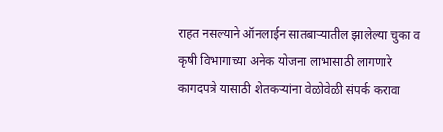राहत नसल्याने ऑनलाईन सातबाऱ्यातील झालेल्या चुका व कृषी विभागाच्या अनेक योजना लाभासाठी लागणारे कागदपत्रे यासाठी शेतकऱ्यांना वेळोवेळी संपर्क करावा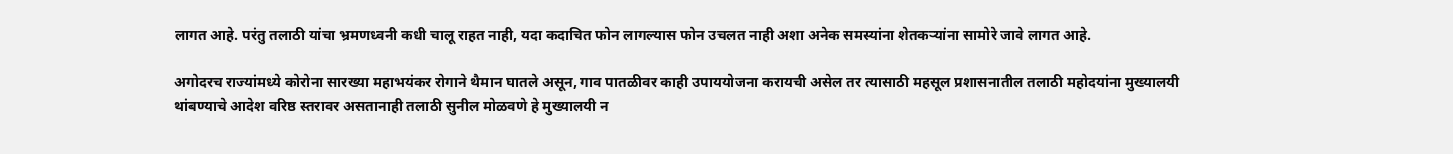लागत आहे. परंतु तलाठी यांचा भ्रमणध्वनी कधी चालू राहत नाही, यदा कदाचित फोन लागल्यास फोन उचलत नाही अशा अनेक समस्यांना शेतकऱ्यांना सामोरे जावे लागत आहे.

अगोदरच राज्यांमध्ये कोरोना सारख्या महाभयंकर रोगाने थैमान घातले असून, गाव पातळीवर काही उपाययोजना करायची असेल तर त्यासाठी महसूल प्रशासनातील तलाठी महोदयांना मुख्यालयी थांबण्याचे आदेश वरिष्ठ स्तरावर असतानाही तलाठी सुनील मोळवणे हे मुख्यालयी न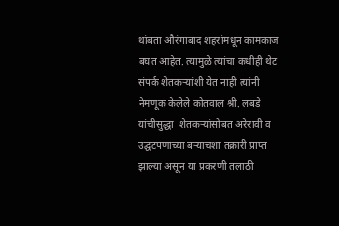थांबता औरंगाबाद शहरांमधून कामकाज बघत आहेत. त्यामुळे त्यांचा कधीही थेट संपर्क शेतकऱ्यांशी येत नाही त्यांनी नेमणूक केलेले कोतवाल श्री. लबडे यांचीसुद्धा  शेतकऱ्यांसोबत अरेरावी व उद्घटपणाच्या बऱ्याचशा तक्रारी प्राप्त झाल्या असून या प्रकरणी तलाठी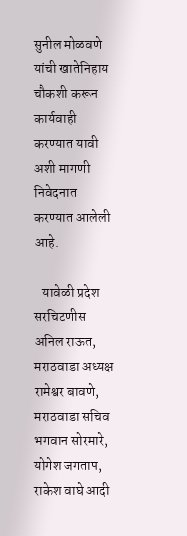सुनील मोळवणे यांची खातेनिहाय चौकशी करून कार्यवाही करण्यात यावी अशी मागणी निवेदनात करण्यात आलेली आहे.

   यावेळी प्रदेश सरचिटणीस अनिल राऊत, मराठवाडा अध्यक्ष रामेश्वर बावणे, मराठवाडा सचिव भगवान सोरमारे, योगेश जगताप, राकेश वाघे आदी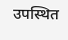उपस्थित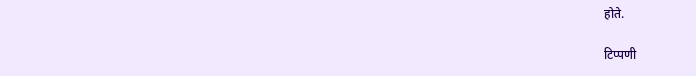होते.

टिप्पणी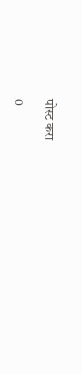पोस्ट करा

0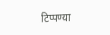टिप्पण्या